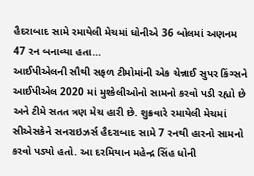હૈદરાબાદ સામે રમાયેલી મેચમાં ધોનીએ 36 બોલમાં અણનમ 47 રન બનાવ્યા હતા…
આઈપીએલની સૌથી સફળ ટીમોમાંની એક ચેન્નાઈ સુપર કિંગ્સને આઈપીએલ 2020 માં મુશ્કેલીઓનો સામનો કરવો પડી રહ્યો છે અને ટીમે સતત ત્રણ મેચ હારી છે. શુક્રવારે રમાયેલી મેચમાં સીએસકેને સનરાઇઝર્સ હૈદરાબાદ સામે 7 રનથી હારનો સામનો કરવો પડ્યો હતો. આ દરમિયાન મહેન્દ્ર સિંહ ધોની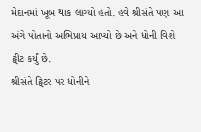મેદાનમાં ખૂબ થાક લાગ્યો હતો. હવે શ્રીસંતે પણ આ અંગે પોતાનો અભિપ્રાય આપ્યો છે અને ધોની વિશે ટ્વીટ કર્યું છે.
શ્રીસંતે ટ્વિટર પર ધોનીને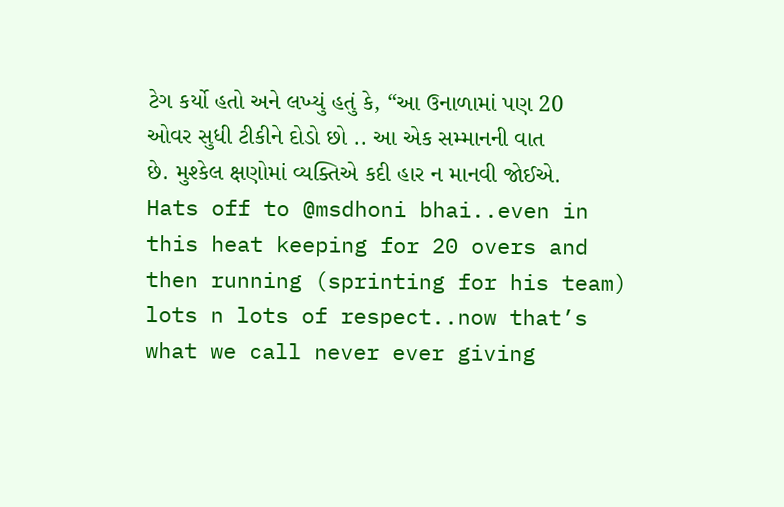ટેગ કર્યો હતો અને લખ્યું હતું કે, “આ ઉનાળામાં પણ 20 ઓવર સુધી ટીકીને દોડો છો .. આ એક સમ્માનની વાત છે. મુશ્કેલ ક્ષણોમાં વ્યક્તિએ કદી હાર ન માનવી જોઈએ.
Hats off to @msdhoni bhai..even in this heat keeping for 20 overs and then running (sprinting for his team) lots n lots of respect..now that’s what we call never ever giving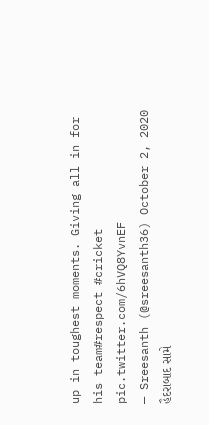up in toughest moments. Giving all in for his team#respect #cricket pic.twitter.com/6hVQ8YvnEF
— Sreesanth (@sreesanth36) October 2, 2020
હૈદરાબાદ સામે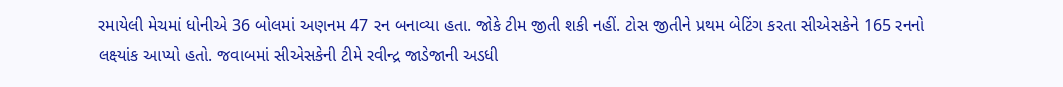રમાયેલી મેચમાં ધોનીએ 36 બોલમાં અણનમ 47 રન બનાવ્યા હતા. જોકે ટીમ જીતી શકી નહીં. ટોસ જીતીને પ્રથમ બેટિંગ કરતા સીએસકેને 165 રનનો લક્ષ્યાંક આપ્યો હતો. જવાબમાં સીએસકેની ટીમે રવીન્દ્ર જાડેજાની અડધી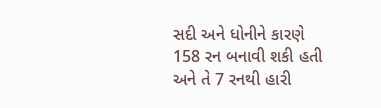સદી અને ધોનીને કારણે 158 રન બનાવી શકી હતી અને તે 7 રનથી હારી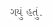ગયું હતું.